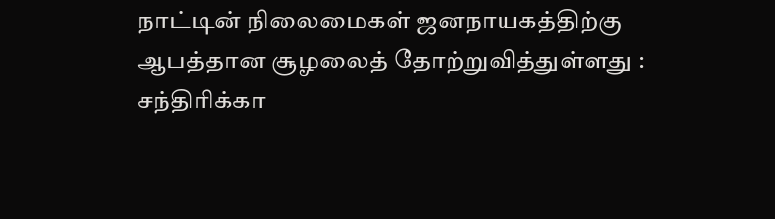நாட்டின் நிலைமைகள் ஜனநாயகத்திற்கு ஆபத்தான சூழலைத் தோற்றுவித்துள்ளது : சந்திரிக்கா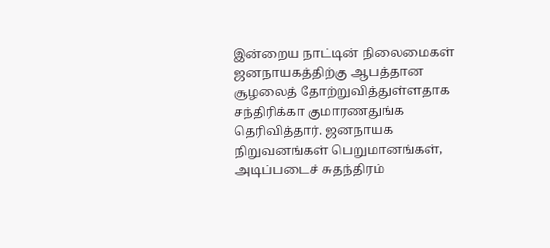இன்றைய நாட்டின் நிலைமைகள் ஜனநாயகத்திற்கு ஆபத்தான சூழலைத் தோற்றுவித்துள்ளதாக சந்திரிக்கா குமாரணதுங்க தெரிவித்தார். ஜனநாயக நிறுவனங்கள் பெறுமானங்கள், அடிப்படைச் சுதந்திரம்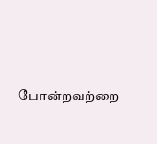போன்றவற்றை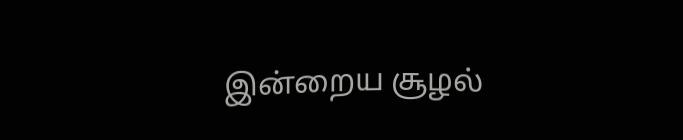இன்றைய சூழல்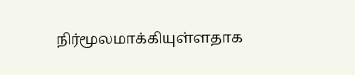நிர்மூலமாக்கியுள்ளதாக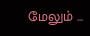மேலும் ...